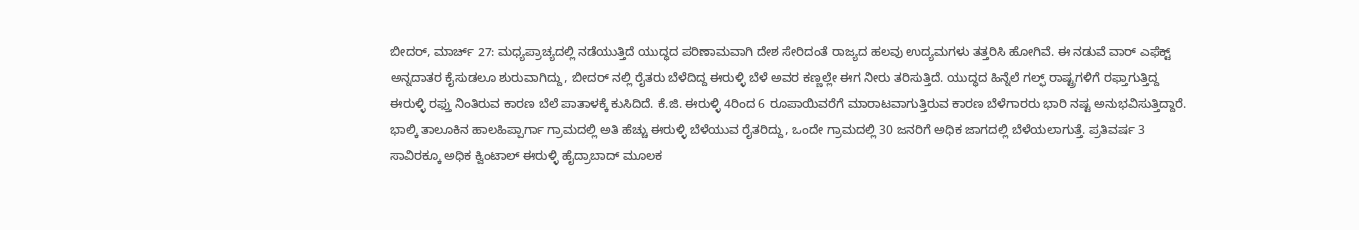ಬೀದರ್, ಮಾರ್ಚ್ 27: ಮಧ್ಯಪ್ರಾಚ್ಯದಲ್ಲಿ ನಡೆಯುತ್ತಿದೆ ಯುದ್ಧದ ಪರಿಣಾಮವಾಗಿ ದೇಶ ಸೇರಿದಂತೆ ರಾಜ್ಯದ ಹಲವು ಉದ್ಯಮಗಳು ತತ್ತರಿಸಿ ಹೋಗಿವೆ. ಈ ನಡುವೆ ವಾರ್ ಎಫೆಕ್ಟ್ ಅನ್ನದಾತರ ಕೈಸುಡಲೂ ಶುರುವಾಗಿದ್ದು, ಬೀದರ್ ನಲ್ಲಿ ರೈತರು ಬೆಳೆದಿದ್ದ ಈರುಳ್ಳಿ ಬೆಳೆ ಅವರ ಕಣ್ಣಲ್ಲೇ ಈಗ ನೀರು ತರಿಸುತ್ತಿದೆ. ಯುದ್ಧದ ಹಿನ್ನೆಲೆ ಗಲ್ಫ್ ರಾಷ್ಟ್ರಗಳಿಗೆ ರಫ್ತಾಗುತ್ತಿದ್ದ ಈರುಳ್ಳಿ ರಫ್ತು ನಿಂತಿರುವ ಕಾರಣ ಬೆಲೆ ಪಾತಾಳಕ್ಕೆ ಕುಸಿದಿದೆ. ಕೆ.ಜಿ. ಈರುಳ್ಳಿ 4ರಿಂದ 6 ರೂಪಾಯಿವರೆಗೆ ಮಾರಾಟವಾಗುತ್ತಿರುವ ಕಾರಣ ಬೆಳೆಗಾರರು ಭಾರಿ ನಷ್ಟ ಅನುಭವಿಸುತ್ತಿದ್ದಾರೆ.
ಭಾಲ್ಕಿ ತಾಲೂಕಿನ ಹಾಲಹಿಪ್ಪಾರ್ಗಾ ಗ್ರಾಮದಲ್ಲಿ ಅತಿ ಹೆಚ್ಚು ಈರುಳ್ಳಿ ಬೆಳೆಯುವ ರೈತರಿದ್ದು, ಒಂದೇ ಗ್ರಾಮದಲ್ಲಿ 30 ಜನರಿಗೆ ಅಧಿಕ ಜಾಗದಲ್ಲಿ ಬೆಳೆಯಲಾಗುತ್ತೆ. ಪ್ರತಿವರ್ಷ 3 ಸಾವಿರಕ್ಕೂ ಅಧಿಕ ಕ್ವಿಂಟಾಲ್ ಈರುಳ್ಳಿ ಹೈದ್ರಾಬಾದ್ ಮೂಲಕ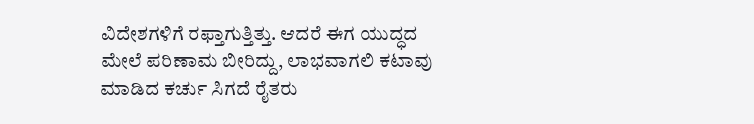ವಿದೇಶಗಳಿಗೆ ರಫ್ತಾಗುತ್ತಿತ್ತು. ಆದರೆ ಈಗ ಯುದ್ಧದ ಮೇಲೆ ಪರಿಣಾಮ ಬೀರಿದ್ದು, ಲಾಭವಾಗಲಿ ಕಟಾವು ಮಾಡಿದ ಕರ್ಚು ಸಿಗದೆ ರೈತರು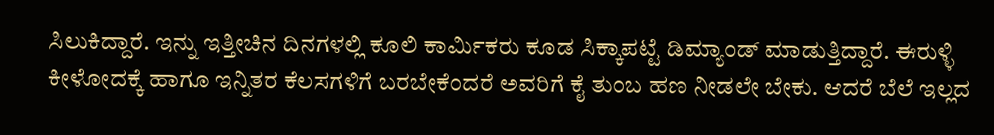ಸಿಲುಕಿದ್ದಾರೆ. ಇನ್ನು ಇತ್ತೀಚಿನ ದಿನಗಳಲ್ಲಿ ಕೂಲಿ ಕಾರ್ಮಿಕರು ಕೂಡ ಸಿಕ್ಕಾಪಟ್ಟೆ ಡಿಮ್ಯಾಂಡ್ ಮಾಡುತ್ತಿದ್ದಾರೆ. ಈರುಳ್ಳಿ ಕೀಳೋದಕ್ಕೆ ಹಾಗೂ ಇನ್ನಿತರ ಕೆಲಸಗಳಿಗೆ ಬರಬೇಕೆಂದರೆ ಅವರಿಗೆ ಕೈ ತುಂಬ ಹಣ ನೀಡಲೇ ಬೇಕು. ಆದರೆ ಬೆಲೆ ಇಲ್ಲದ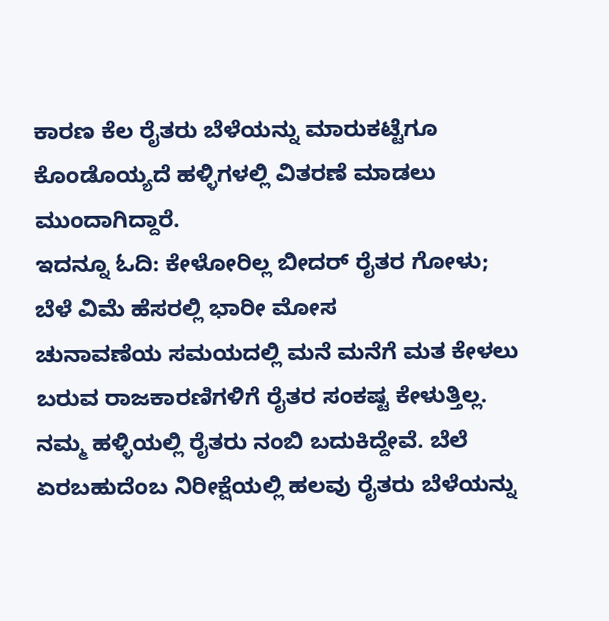ಕಾರಣ ಕೆಲ ರೈತರು ಬೆಳೆಯನ್ನು ಮಾರುಕಟ್ಟೆಗೂ ಕೊಂಡೊಯ್ಯದೆ ಹಳ್ಳಿಗಳಲ್ಲಿ ವಿತರಣೆ ಮಾಡಲು ಮುಂದಾಗಿದ್ದಾರೆ.
ಇದನ್ನೂ ಓದಿ: ಕೇಳೋರಿಲ್ಲ ಬೀದರ್ ರೈತರ ಗೋಳು; ಬೆಳೆ ವಿಮೆ ಹೆಸರಲ್ಲಿ ಭಾರೀ ಮೋಸ
ಚುನಾವಣೆಯ ಸಮಯದಲ್ಲಿ ಮನೆ ಮನೆಗೆ ಮತ ಕೇಳಲು ಬರುವ ರಾಜಕಾರಣಿಗಳಿಗೆ ರೈತರ ಸಂಕಷ್ಟ ಕೇಳುತ್ತಿಲ್ಲ. ನಮ್ಮ ಹಳ್ಳಿಯಲ್ಲಿ ರೈತರು ನಂಬಿ ಬದುಕಿದ್ದೇವೆ. ಬೆಲೆ ಏರಬಹುದೆಂಬ ನಿರೀಕ್ಷೆಯಲ್ಲಿ ಹಲವು ರೈತರು ಬೆಳೆಯನ್ನು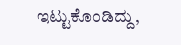ಇಟ್ಟುಕೊಂಡಿದ್ದು,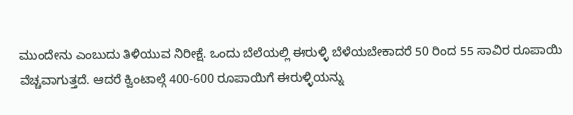ಮುಂದೇನು ಎಂಬುದು ತಿಳಿಯುವ ನಿರೀಕ್ಷೆ. ಒಂದು ಬೆಲೆಯಲ್ಲಿ ಈರುಳ್ಳಿ ಬೆಳೆಯಬೇಕಾದರೆ 50 ರಿಂದ 55 ಸಾವಿರ ರೂಪಾಯಿ ವೆಚ್ಚವಾಗುತ್ತದೆ. ಆದರೆ ಕ್ವಿಂಟಾಲ್ಗೆ 400-600 ರೂಪಾಯಿಗೆ ಈರುಳ್ಳಿಯನ್ನು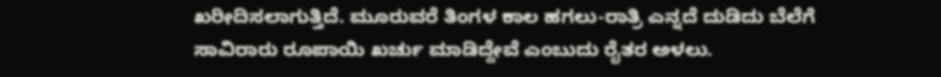ಖರೀದಿಸಲಾಗುತ್ತಿದೆ. ಮೂರುವರೆ ತಿಂಗಳ ಕಾಲ ಹಗಲು-ರಾತ್ರಿ ಎನ್ನದೆ ದುಡಿದು ಬೆಲೆಗೆ ಸಾವಿರಾರು ರೂಪಾಯಿ ಖರ್ಚು ಮಾಡಿದ್ದೇವೆ ಎಂಬುದು ರೈತರ ಅಳಲು.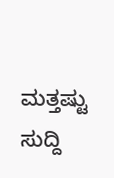ಮತ್ತಷ್ಟು ಸುದ್ದಿ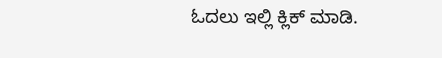ಓದಲು ಇಲ್ಲಿ ಕ್ಲಿಕ್ ಮಾಡಿ.